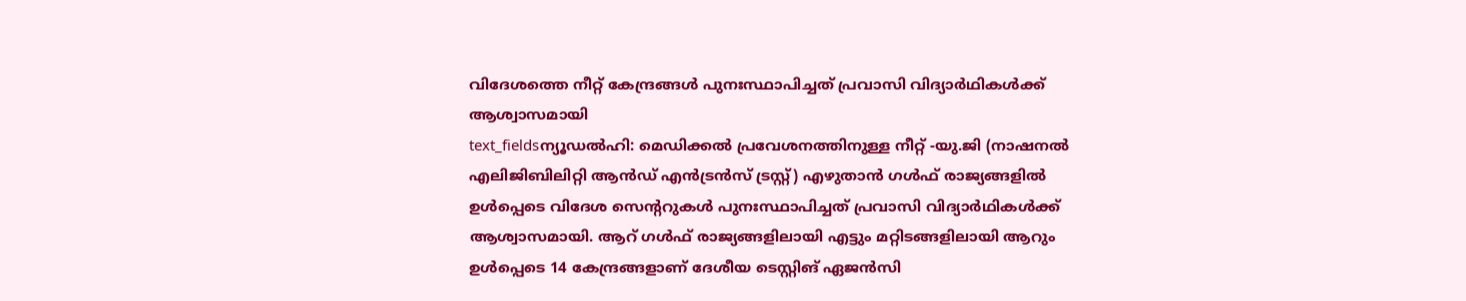വിദേശത്തെ നീറ്റ് കേന്ദ്രങ്ങൾ പുനഃസ്ഥാപിച്ചത് പ്രവാസി വിദ്യാർഥികൾക്ക് ആശ്വാസമായി
text_fieldsന്യൂഡൽഹി: മെഡിക്കൽ പ്രവേശനത്തിനുള്ള നീറ്റ് -യു.ജി (നാഷനൽ എലിജിബിലിറ്റി ആൻഡ് എൻട്രൻസ് ട്രസ്റ്റ്) എഴുതാൻ ഗൾഫ് രാജ്യങ്ങളിൽ ഉൾപ്പെടെ വിദേശ സെന്ററുകൾ പുനഃസ്ഥാപിച്ചത് പ്രവാസി വിദ്യാർഥികൾക്ക് ആശ്വാസമായി. ആറ് ഗൾഫ് രാജ്യങ്ങളിലായി എട്ടും മറ്റിടങ്ങളിലായി ആറും ഉൾപ്പെടെ 14 കേന്ദ്രങ്ങളാണ് ദേശീയ ടെസ്റ്റിങ് ഏജൻസി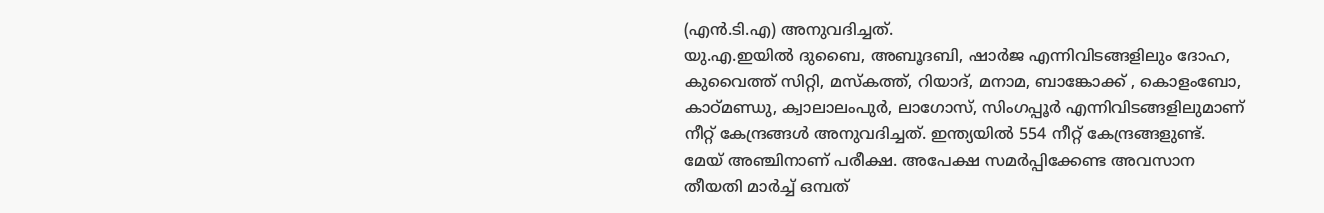(എൻ.ടി.എ) അനുവദിച്ചത്.
യു.എ.ഇയിൽ ദുബൈ, അബൂദബി, ഷാർജ എന്നിവിടങ്ങളിലും ദോഹ, കുവൈത്ത് സിറ്റി, മസ്കത്ത്, റിയാദ്, മനാമ, ബാങ്കോക്ക് , കൊളംബോ, കാഠ്മണ്ഡു, ക്വാലാലംപുർ, ലാഗോസ്, സിംഗപ്പൂർ എന്നിവിടങ്ങളിലുമാണ് നീറ്റ് കേന്ദ്രങ്ങൾ അനുവദിച്ചത്. ഇന്ത്യയിൽ 554 നീറ്റ് കേന്ദ്രങ്ങളുണ്ട്. മേയ് അഞ്ചിനാണ് പരീക്ഷ. അപേക്ഷ സമർപ്പിക്കേണ്ട അവസാന തീയതി മാർച്ച് ഒമ്പത്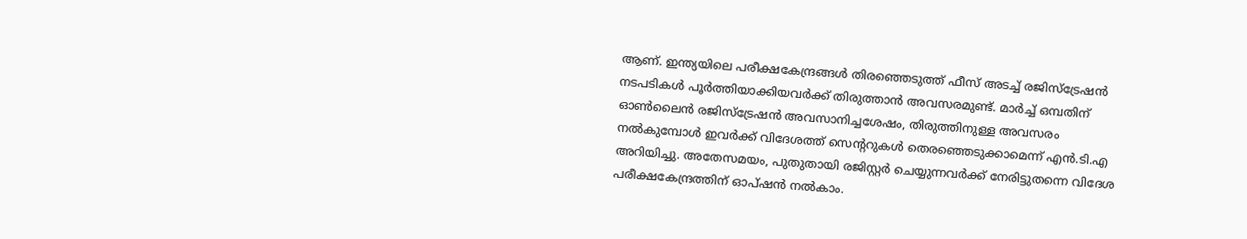ആണ്. ഇന്ത്യയിലെ പരീക്ഷകേന്ദ്രങ്ങൾ തിരഞ്ഞെടുത്ത് ഫീസ് അടച്ച് രജിസ്ട്രേഷൻ നടപടികൾ പൂർത്തിയാക്കിയവർക്ക് തിരുത്താൻ അവസരമുണ്ട്. മാർച്ച് ഒമ്പതിന് ഓൺലൈൻ രജിസ്ട്രേഷൻ അവസാനിച്ചശേഷം, തിരുത്തിനുള്ള അവസരം നൽകുമ്പോൾ ഇവർക്ക് വിദേശത്ത് സെന്ററുകൾ തെരഞ്ഞെടുക്കാമെന്ന് എൻ.ടി.എ അറിയിച്ചു. അതേസമയം, പുതുതായി രജിസ്റ്റർ ചെയ്യുന്നവർക്ക് നേരിട്ടുതന്നെ വിദേശ പരീക്ഷകേന്ദ്രത്തിന് ഓപ്ഷൻ നൽകാം.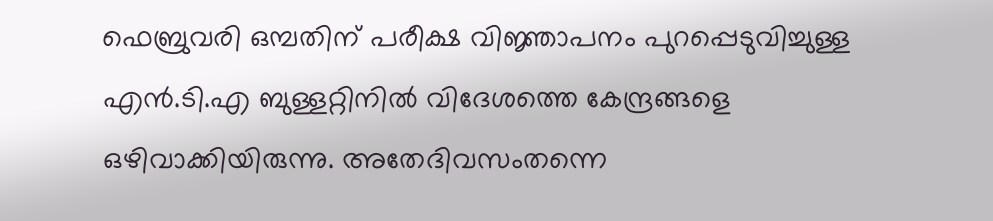ഫെബ്രുവരി ഒമ്പതിന് പരീക്ഷ വിജ്ഞാപനം പുറപ്പെടുവിച്ചുള്ള എൻ.ടി.എ ബുള്ളറ്റിനിൽ വിദേശത്തെ കേന്ദ്രങ്ങളെ ഒഴിവാക്കിയിരുന്നു. അതേദിവസംതന്നെ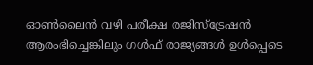ഓൺലൈൻ വഴി പരീക്ഷ രജിസ്ട്രേഷൻ ആരംഭിച്ചെങ്കിലും ഗൾഫ് രാജ്യങ്ങൾ ഉൾപ്പെടെ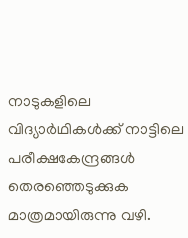നാടുകളിലെ വിദ്യാർഥികൾക്ക് നാട്ടിലെ പരീക്ഷകേന്ദ്രങ്ങൾ തെരഞ്ഞെടുക്കുക മാത്രമായിരുന്നു വഴി.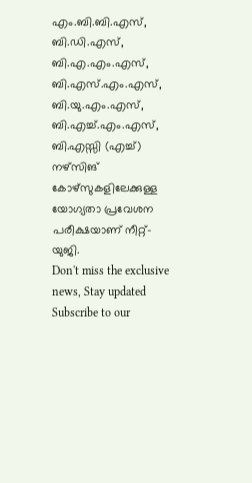എം.ബി.ബി.എസ്, ബി.ഡി.എസ്, ബി.എ.എം.എസ്, ബി.എസ്.എം.എസ്, ബി.യു.എം.എസ്, ബി.എച്ച്.എം.എസ്, ബി.എസ്സി (എച്ച്) നഴ്സിങ് കോഴ്സുകളിലേക്കുള്ള യോഗ്യതാ പ്രവേശന പരീക്ഷയാണ് നീറ്റ്-യുജി.
Don't miss the exclusive news, Stay updated
Subscribe to our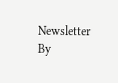Newsletter
By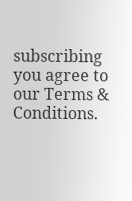subscribing you agree to our Terms & Conditions.